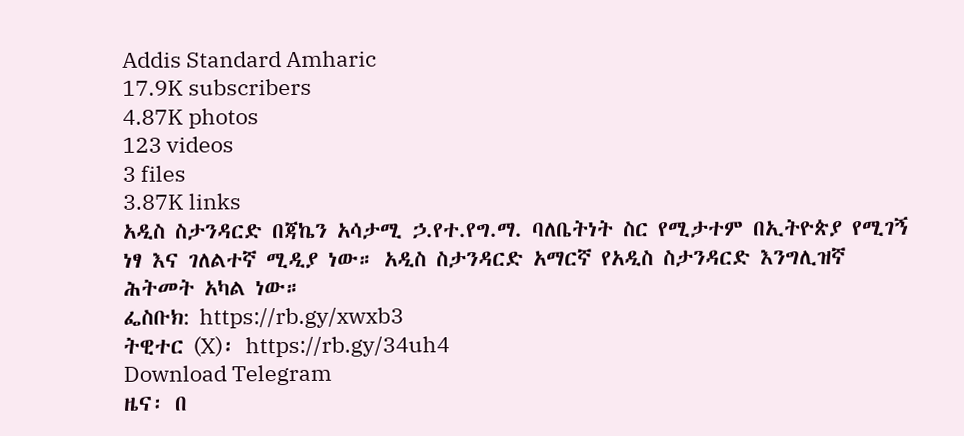Addis Standard Amharic
17.9K subscribers
4.87K photos
123 videos
3 files
3.87K links
አዲስ ስታንዳርድ በጃኬን አሳታሚ ኃ.የተ.የግ.ማ. ባለቤትነት ስር የሚታተም በኢትዮጵያ የሚገኝ ነፃ እና ገለልተኛ ሚዲያ ነው። አዲስ ስታንዳርድ አማርኛ የአዲስ ስታንዳርድ እንግሊዝኛ ሕትመት አካል ነው።
ፌስቡክ: https://rb.gy/xwxb3
ትዊተር (X)፡ https://rb.gy/34uh4
Download Telegram
ዜና፡ በ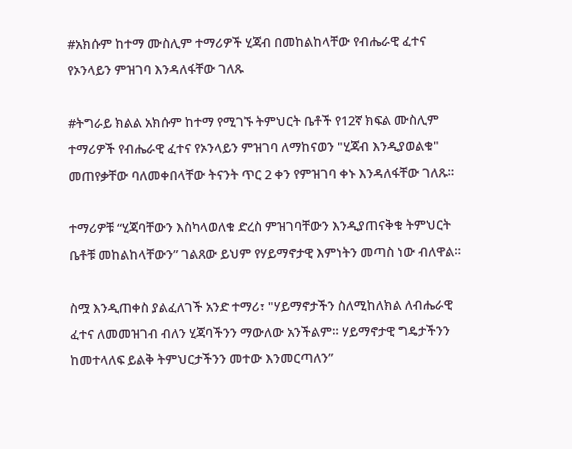#አክሱም ከተማ ሙስሊም ተማሪዎች ሂጃብ በመከልከላቸው የብሔራዊ ፈተና የኦንላይን ምዝገባ እንዳለፋቸው ገለጹ

#ትግራይ ክልል አክሱም ከተማ የሚገኙ ትምህርት ቤቶች የ12ኛ ክፍል ሙስሊም ተማሪዎች የብሔራዊ ፈተና የኦንላይን ምዝገባ ለማከናወን "ሂጃብ እንዲያወልቁ" መጠየቃቸው ባለመቀበላቸው ትናንት ጥር 2 ቀን የምዝገባ ቀኑ እንዳለፋቸው ገለጹ።

ተማሪዎቹ “ሂጃባቸውን እስካላወለቁ ድረስ ምዝገባቸውን እንዲያጠናቅቁ ትምህርት ቤቶቹ መከልከላቸውን” ገልጸው ይህም የሃይማኖታዊ እምነትን መጣስ ነው ብለዋል።

ስሟ እንዲጠቀስ ያልፈለገች አንድ ተማሪ፣ "ሃይማኖታችን ስለሚከለክል ለብሔራዊ ፈተና ለመመዝገብ ብለን ሂጃባችንን ማውለው አንችልም። ሃይማኖታዊ ግዴታችንን ከመተላለፍ ይልቅ ትምህርታችንን መተው እንመርጣለን”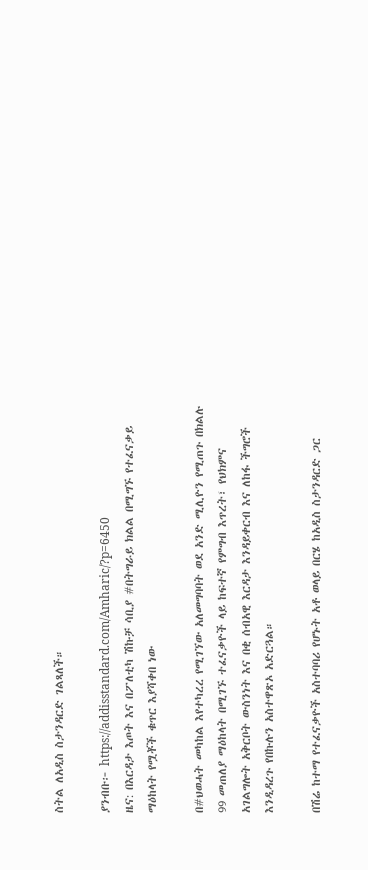ስትል ለአዲስ ስታንዳርድ ገልጻለች።

ያንብቡ፦ https://addisstandard.com/Amharic/?p=6450
ዜና: በእርዳታ እጦት እና በፖለቲካ ሽኩቻ ሳቢያ #በትግራይ ክልል በሚግኙ የተፈናቃይ ማዕከላት የሟቾች ቁጥር እያሻቀበ ነው

በ#ህወሓት መካከል እየተካረረ የሚገኘው አለመግባባት ወደ አንድ ሚሊዮን የሚጠጉ በክልሉ 99 መጠለያ ማዕከላት በሚገኙ ተፈናቃዮች ላይ ከፍተኛ የምግብ እጥረት፣ የህክምና አገልግሎት አቅርቦት ውስንነት እና በቂ ሰብአዊ እርዳታ እንዳይቀርብ እና ለከፋ ችግሮች እንዲዳረጉ የበኩሉን አስተዋጽኦ አድርጓል።

በሽሬ ከተማ የተፈናቃዮች አስተባባሪ የሆኑት አቶ ወላይ በርሄ ከአዲስ ስታንዳርድ ጋር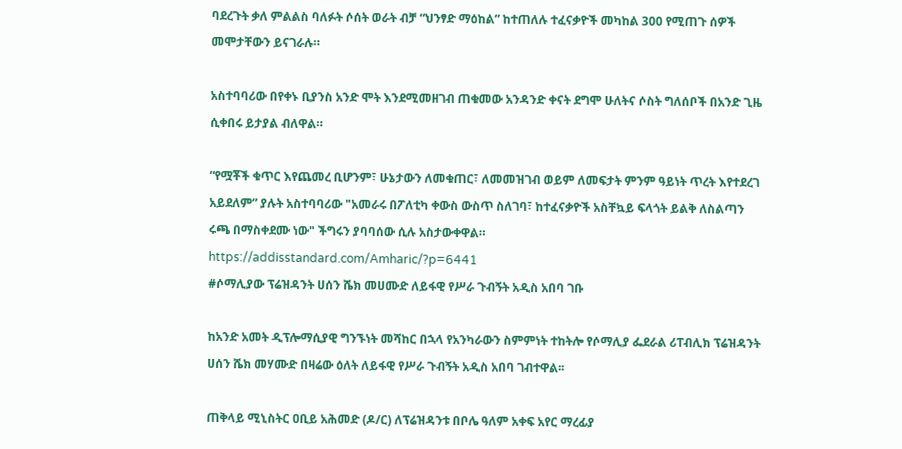ባደረጉት ቃለ ምልልስ ባለፉት ሶሰት ወራት ብቻ “ህንፃድ ማዕከል” ከተጠለሉ ተፈናቃዮች መካከል 300 የሚጠጉ ሰዎች መሞታቸውን ይናገራሉ።

አስተባባሪው በየቀኑ ቢያንስ አንድ ሞት እንደሚመዘገብ ጠቁመው አንዳንድ ቀናት ደግሞ ሁለትና ሶስት ግለሰቦች በአንድ ጊዜ ሲቀበሩ ይታያል ብለዋል።

“የሟቾች ቁጥር እየጨመረ ቢሆንም፣ ሁኔታውን ለመቁጠር፣ ለመመዝገብ ወይም ለመፍታት ምንም ዓይነት ጥረት እየተደረገ አይደለም” ያሉት አስተባባሪው "አመራሩ በፖለቲካ ቀውስ ውስጥ ስለገባ፣ ከተፈናቃዮች አስቸኳይ ፍላጎት ይልቅ ለስልጣን ሩጫ በማስቀደሙ ነው" ችግሩን ያባባሰው ሲሉ አስታውቀዋል።
https://addisstandard.com/Amharic/?p=6441
#ሶማሊያው ፕሬዝዳንት ሀሰን ሼክ መሀሙድ ለይፋዊ የሥራ ጉብኝት አዲስ አበባ ገቡ

ከአንድ አመት ዲፕሎማሲያዊ ግንኙነት መሻከር በኋላ የአንካራውን ስምምነት ተከትሎ የሶማሊያ ፌደራል ሪፐብሊክ ፕሬዝዳንት ሀሰን ሼክ መሃሙድ በዛሬው ዕለት ለይፋዊ የሥራ ጉብኝት አዲስ አበባ ገብተዋል፡፡

ጠቅላይ ሚኒስትር ዐቢይ አሕመድ (ዶ/ር) ለፕሬዝዳንቱ በቦሌ ዓለም አቀፍ አየር ማረፊያ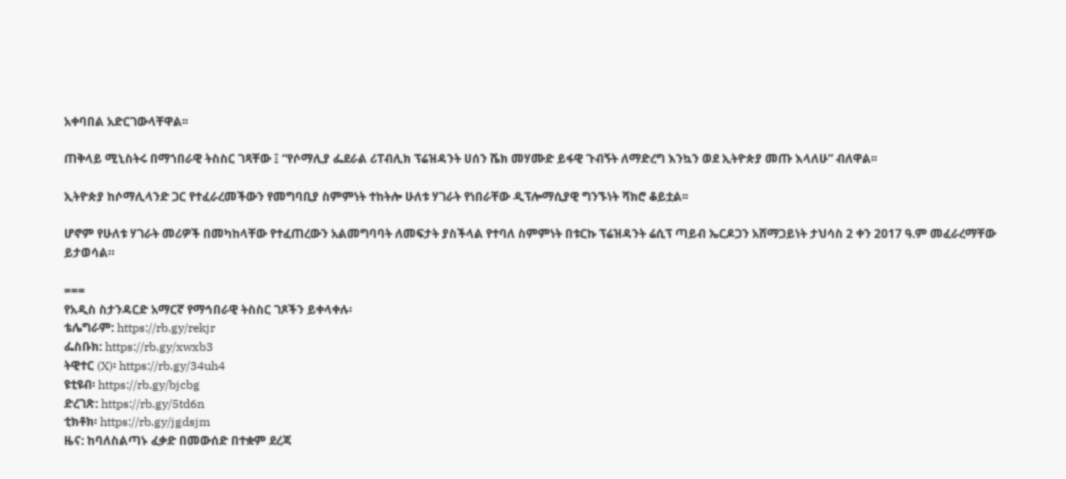አቀባበል አድርገውላቸዋል፡፡

ጠቅላይ ሚኒስትሩ በማኀበራዊ ትስስር ገጻቸው ፤ “የሶማሊያ ፌደራል ሪፐብሊክ ፕሬዝዳንት ሀሰን ሼክ መሃሙድ ይፋዊ ጉብኝት ለማድረግ እንኳን ወደ ኢትዮጵያ መጡ እላለሁ” ብለዋል፡፡

ኢትዮጵያ ከሶማሊላንድ ጋር የተፈራረመችውን የመግባቢያ ስምምነት ተከትሎ ሁለቱ ሃገራት የነበራቸው ዲፕሎማሲያዊ ግንኙነት ሻክሮ ቆይቷል፡፡

ሆኖም የሁለቱ ሃገራት መሪዎች በመካከላቸው የተፈጠረውን አልመግባባት ለመፍታት ያስችላል የተባለ ስምምነት በቱርኩ ፕሬዝዳንት ሬሲፕ ጣይብ ኤርዶጋን አሸማጋይነት ታህሳስ 2 ቀን 2017 ዓ.ም መፈራረማቸው ይታወሳል።

===
የአዲስ ስታንዳርድ አማርኛ የማኅበራዊ ትስስር ገጾችን ይቀላቀሉ፡
ቴሌግራም: https://rb.gy/rekjr
ፌስቡክ: https://rb.gy/xwxb3
ትዊተር (X)፡ https://rb.gy/34uh4
ዩቲዩብ፡ https://rb.gy/bjcbg
ድረገጽ: https://rb.gy/5td6n
ቲክቶክ፡ https://rb.gy/jgdsjm
ዜና: ከባለስልጣኑ ፈቃድ በመውሰድ በተቋም ደረጃ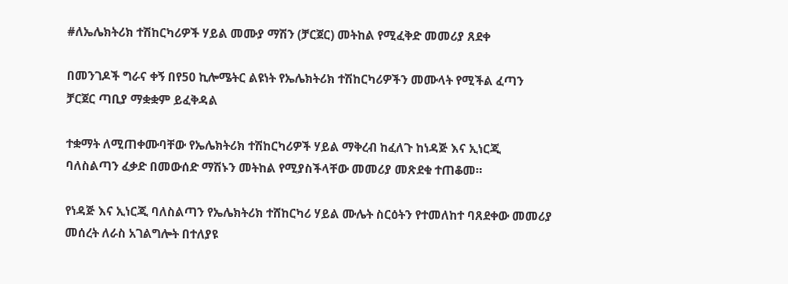#ለኤሌክትሪክ ተሽከርካሪዎች ሃይል መሙያ ማሽን (ቻርጀር) መትከል የሚፈቅድ መመሪያ ጸደቀ

በመንገዶች ግራና ቀኝ በየ50 ኪሎሜትር ልዩነት የኤሌክትሪክ ተሽከርካሪዎችን መሙላት የሚችል ፈጣን ቻርጀር ጣቢያ ማቋቋም ይፈቅዳል

ተቋማት ለሚጠቀሙባቸው የኤሌክትሪክ ተሽከርካሪዎች ሃይል ማቅረብ ከፈለጉ ከነዳጅ እና ኢነርጂ ባለስልጣን ፈቃድ በመውሰድ ማሽኑን መትከል የሚያስችላቸው መመሪያ መጽደቁ ተጠቆመ።

የነዳጅ እና ኢነርጂ ባለስልጣን የኤሌክትሪክ ተሸከርካሪ ሃይል ሙሌት ስርዕትን የተመለከተ ባጸደቀው መመሪያ መሰረት ለራስ አገልግሎት በተለያዩ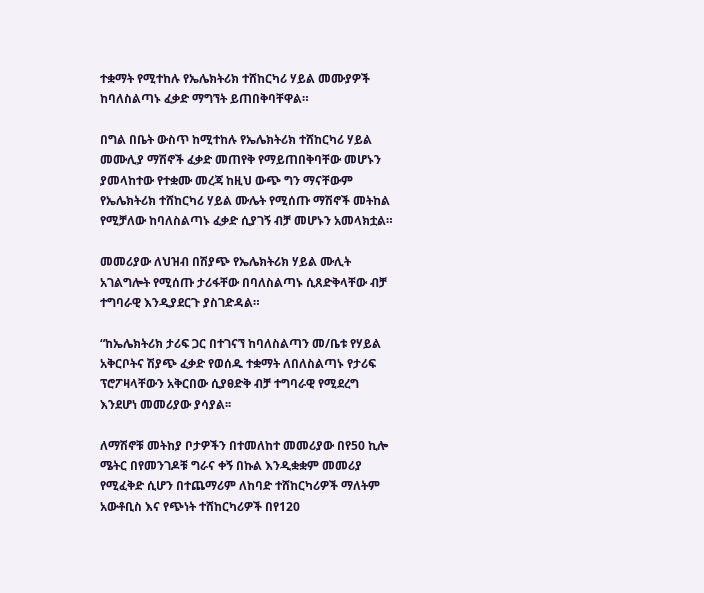ተቋማት የሚተከሉ የኤሌክትሪክ ተሸከርካሪ ሃይል መሙያዎች ከባለስልጣኑ ፈቃድ ማግኘት ይጠበቅባቸዋል።

በግል በቤት ውስጥ ከሚተከሉ የኤሌክትሪክ ተሸከርካሪ ሃይል መሙሊያ ማሽኖች ፈቃድ መጠየቅ የማይጠበቅባቸው መሆኑን ያመላከተው የተቋሙ መረጃ ከዚህ ውጭ ግን ማናቸውም የኤሌክትሪክ ተሸከርካሪ ሃይል ሙሌት የሚሰጡ ማሽኖች መትከል የሚቻለው ከባለስልጣኑ ፈቃድ ሲያገኝ ብቻ መሆኑን አመላክቷል።

መመሪያው ለህዝብ በሽያጭ የኤሌክትሪክ ሃይል ሙሊት አገልግሎት የሚሰጡ ታሪፋቸው በባለስልጣኑ ሲጸድቅላቸው ብቻ ተግባራዊ እንዲያደርጉ ያስገድዳል።

“ከኤሌክትሪክ ታሪፍ ጋር በተገናኘ ከባለስልጣን መ/ቤቱ የሃይል አቅርቦትና ሽያጭ ፈቃድ የወሰዱ ተቋማት ለበለስልጣኑ የታሪፍ ፕሮፖዛላቸውን አቅርበው ሲያፀድቅ ብቻ ተግባራዊ የሚደረግ እንደሆነ መመሪያው ያሳያል፡፡

ለማሽኖቹ መትከያ ቦታዎችን በተመለከተ መመሪያው በየ50 ኪሎ ሜትር በየመንገዶቹ ግራና ቀኝ በኩል እንዲቋቋም መመሪያ የሚፈቅድ ሲሆን በተጨማሪም ለከባድ ተሸከርካሪዎች ማለትም አውቶቢስ እና የጭነት ተሸከርካሪዎች በየ120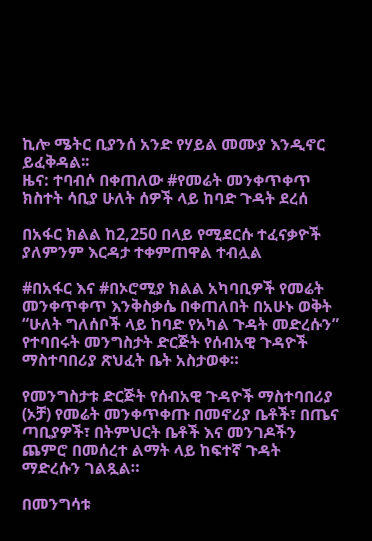ኪሎ ሜትር ቢያንሰ አንድ የሃይል መሙያ እንዲኖር ይፈቅዳል፡፡
ዜና: ተባብሶ በቀጠለው #የመሬት መንቀጥቀጥ ክስተት ሳቢያ ሁለት ሰዎች ላይ ከባድ ጉዳት ደረሰ

በአፋር ክልል ከ2,250 በላይ የሚደርሱ ተፈናቃዮች ያለምንም እርዳታ ተቀምጠዋል ተብሏል

#በአፋር እና #በኦሮሚያ ክልል አካባቢዎች የመሬት መንቀጥቀጥ እንቅስቃሴ በቀጠለበት በአሁኑ ወቅት “ሁለት ግለሰቦች ላይ ከባድ የአካል ጉዳት መድረሱን” የተባበሩት መንግስታት ድርጅት የሰብአዊ ጉዳዮች ማስተባበሪያ ጽህፈት ቤት አስታወቀ።

የመንግስታቱ ድርጅት የሰብአዊ ጉዳዮች ማስተባበሪያ (ኦቻ) የመሬት መንቀጥቀጡ በመኖሪያ ቤቶች፣ በጤና ጣቢያዎች፣ በትምህርት ቤቶች እና መንገዶችን ጨምሮ በመሰረተ ልማት ላይ ከፍተኛ ጉዳት ማድረሱን ገልጿል።

በመንግሳቱ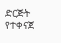ድርጅት የተቀናጀ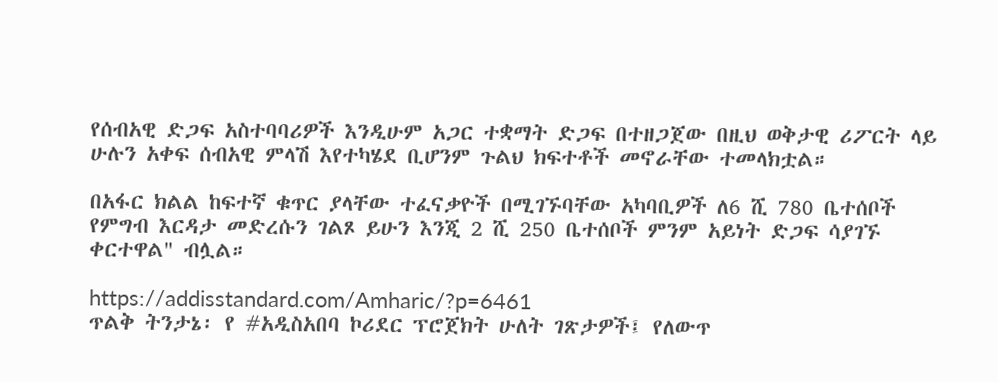የሰብአዊ ድጋፍ አስተባባሪዎች እንዲሁም አጋር ተቋማት ድጋፍ በተዘጋጀው በዚህ ወቅታዊ ሪፖርት ላይ ሁሉን አቀፍ ሰብአዊ ምላሽ እየተካሄደ ቢሆንም ጉልህ ክፍተቶች መኖራቸው ተመላክቷል።

በአፋር ክልል ከፍተኛ ቁጥር ያላቸው ተፈናቃዮች በሚገኙባቸው አካባቢዎች ለ6 ሺ 780 ቤተሰቦች የምግብ እርዳታ መድረሱን ገልጾ ይሁን እንጂ 2 ሺ 250 ቤተሰቦች ምንም አይነት ድጋፍ ሳያገኙ ቀርተዋል" ብሏል።

https://addisstandard.com/Amharic/?p=6461
ጥልቅ ትንታኔ፡ የ #አዲስአበባ ኮሪደር ፕሮጀክት ሁለት ገጽታዎች፤ የለውጥ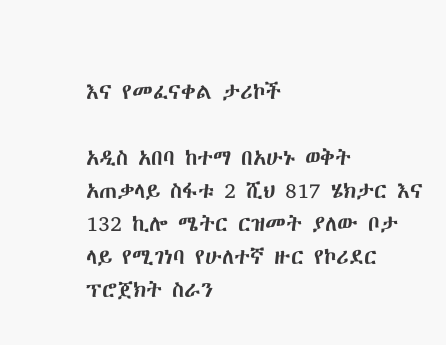እና የመፈናቀል ታሪኮች

አዲስ አበባ ከተማ በአሁኑ ወቅት አጠቃላይ ስፋቱ 2 ሺህ 817 ሄክታር እና 132 ኪሎ ሜትር ርዝመት ያለው ቦታ ላይ የሚገነባ የሁለተኛ ዙር የኮሪደር ፕሮጀክት ስራን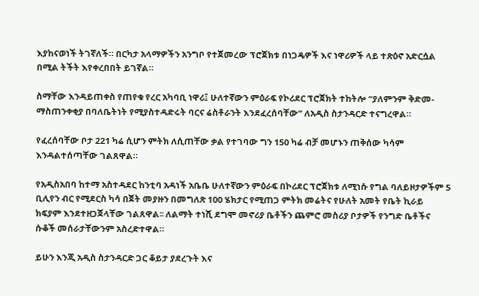እያከናወነች ትገኛለች። በርካታ አላማዎችን አንግቦ የተጀመረው ፕሮጀክቱ በነጋዴዎች እና ነዋሪዎች ላይ ተጽዕኖ አድርሷል በሚል ትችት እየቀረበበት ይገኛል።

ስማቸው እንዳይጠቀስ የጠየቁ የረር አካባቢ ነዋሪ፤ ሁለተኛውን ምዕራፍ የኮሪደር ፕሮጀክት ተከትሎ “ያለምንም ቅድመ-ማስጠንቀቂያ በባለቤትነት የሚያስተዳድሩት ባርና ሬስቶራንት እንደፈረሰባቸው” ለአዲስ ስታንዳርድ ተናግረዋል።

የፈረሰባቸው ቦታ 221 ካሬ ሲሆን ምትክ ለሲጠቸው ቃል የተገባው ግን 150 ካሬ ብቻ መሆኑን ጠቅሰው ካሳም እንዳልተሰጣቸው ገልጸዋል።

የአዲስአበባ ከተማ አስተዳደር ከንቲባ አዳነች አቤቤ ሁለተኛውን ምዕራፍ በኮሪደር ፕሮጀክቱ ለሚነሱ የግል ባለይዞታዎችም 5 ቢሊየን ብር የሚደርስ ካሳ በጀት መያዙን በመግለጽ 100 ሄክታር የሚጠጋ ምትክ መሬትና የሁለት አመት የቤት ኪራይ ክፍያም እንደተዘጋጀላቸው ገልጸዋል፡፡ ለልማት ተነሺ ደግሞ መኖሪያ ቤቶችን ጨምሮ መስሪያ ቦታዎች የንግድ ቤቶችና ሱቆች መሰራታቸውንም አስረድተዋል።

ይሁን እንጂ አዲስ ስታንዳርድ ጋር ቆይታ ያደረጉት እና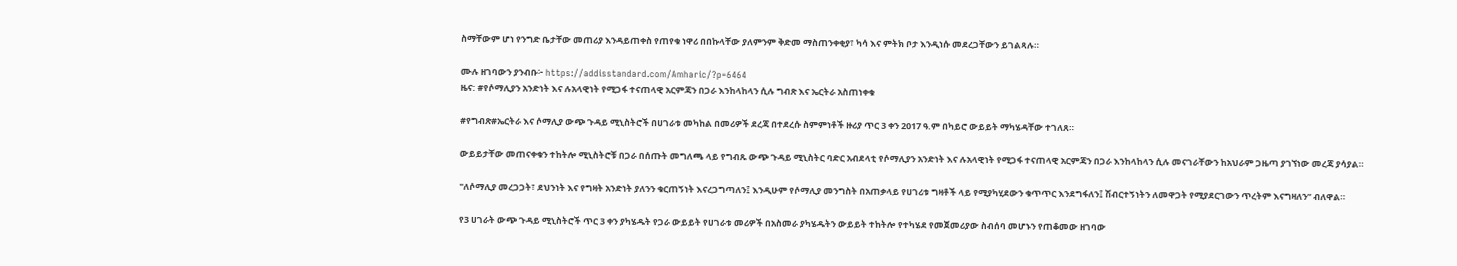ስማቸውም ሆነ የንግድ ቤታቸው መጠሪያ እንዳይጠቀስ የጠየቁ ነዋሪ በበኩላቸው ያለምንም ቅድመ ማስጠንቀቂያ፣ ካሳ እና ምትክ ቦታ እንዲነሱ መደረጋቸውን ይገልጻሉ።

ሙሉ ዘገባውን ያንብቡ፦ https://addisstandard.com/Amharic/?p=6464
ዜና: #የሶማሊያን አንድነት እና ሉአላዊነት የሚጋፋ ተናጠላዊ አርምጃን በጋራ እንከላከላን ሲሉ ግብጽ እና ኤርትራ አስጠነቀቁ

#የግብጽ#ኤርትራ እና ሶማሊያ ውጭ ጉዳይ ሚኒስትሮች በሀገራቱ መካከል በመሪዎች ደረጃ በተደረሱ ስምምነቶች ዙሪያ ጥር 3 ቀን 2017 ዓ.ም በካይሮ ውይይት ማካሄዳቸው ተገለጸ።

ውይይታቸው መጠናቀቁን ተከትሎ ሚኒስትሮቹ በጋራ በሰጡት መግለጫ ላይ የግብጹ ውጭ ጉዳይ ሚኒስትር ባድር አብደላቲ የሶማሊያን አንድነት እና ሉአላዊነት የሚጋፋ ተናጠላዊ አርምጃን በጋራ እንከላከላን ሲሉ መናገራቸውን ከአህራም ጋዜጣ ያገኘነው መረጃ ያሳያል።

"ለሶማሊያ መረጋጋት፣ ደህንነት እና የግዛት አንድነት ያለንን ቁርጠኝነት እናረጋግጣለን፤ እንዲሁም የሶማሊያ መንግስት በአጠቃላይ የሀገሪቱ ግዛቶች ላይ የሚያካሂደውን ቁጥጥር እንደግፋለን፤ ሽብርተኝነትን ለመዋጋት የሚያደርገውን ጥረትም እናግዛለን” ብለዋል።

የ3 ሀገራት ውጭ ጉዳይ ሚኒስትሮች ጥር 3 ቀን ያካሄዱት የጋራ ውይይት የሀገራቱ መሪዎች በአስመራ ያካሄዱትን ውይይት ተከትሎ የተካሄደ የመጀመሪያው ስብሰባ መሆኑን የጠቆመው ዘገባው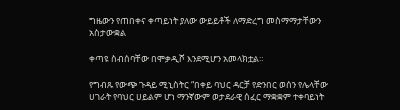ግዜውን የጠበቀና ቀጣይነት ያለው ውይይቶች ለማድረግ መስማማታቸውን አስታውቋል

ቀጣዩ ስብሰባቸው በሞቃዲሾ እንደሚሆን አመላክቷል።

የግብጹ የውጭ ጉዳይ ሚኒስትር “በቀይ ባህር ዳርቻ የድንበር ወሰን የሌላቸው ሀገራት የባህር ሀይልም ሆነ ማንኛውም ወታደራዊ ሰፈር ማቋቋም ተቀባይነት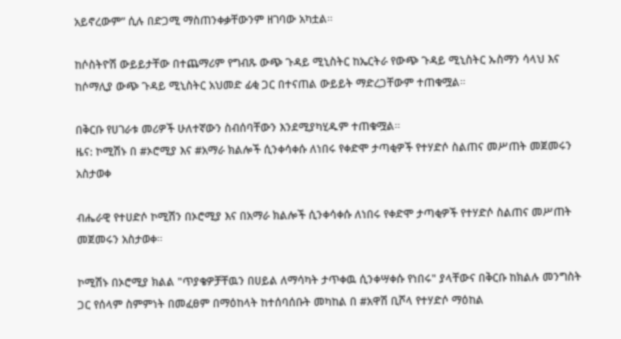አይኖረውም” ሲሉ በድጋሚ ማስጠንቀቃቸውንም ዘገባው አካቷል።

ከሶስትዮሽ ውይይታቸው በተጨማሪም የግብጹ ውጭ ጉዳይ ሚኒስትር ከኤርትራ የውጭ ጉዳይ ሚኒስትር ኡስማን ሳላህ እና ከሶማሊያ ውጭ ጉዳይ ሚኒስትር አህመድ ፊቂ ጋር በተናጠል ውይይት ማድረጋቸውም ተጠቁሟል።

በቅርቡ የሀገራቱ መሪዎች ሁለተኛውን ስብሰባቸውን እንደሚያካሂዱም ተጠቁሟል።
ዜና: ኮሚሽኑ በ #ኦሮሚያ እና #አማራ ክልሎች ሲንቀሳቀሱ ለነበሩ የቀድሞ ታጣቂዎች የተሃድሶ ስልጠና መሥጠት መጀመሩን አስታወቀ

ብሔራዊ የተሀድሶ ኮሚሽን በኦሮሚያ እና በአማራ ክልሎች ሲንቀሳቀሱ ለነበሩ የቀድሞ ታጣቂዎች የተሃድሶ ስልጠና መሥጠት መጀመሩን አስታወቀ።

ኮሚሽኑ በኦሮሚያ ክልል "ጥያቄዎቻቸዉን በሀይል ለማሳካት ታጥቀዉ ሲንቀሣቀሱ የነበሩ" ያላቸውና በቅርቡ ከክልሉ መንግስት ጋር የሰላም ስምምነት በመፈፀም በማዕከላት ከተሰባሰቡት መካከል በ #አዋሽ ቢሾላ የተሃድሶ ማዕከል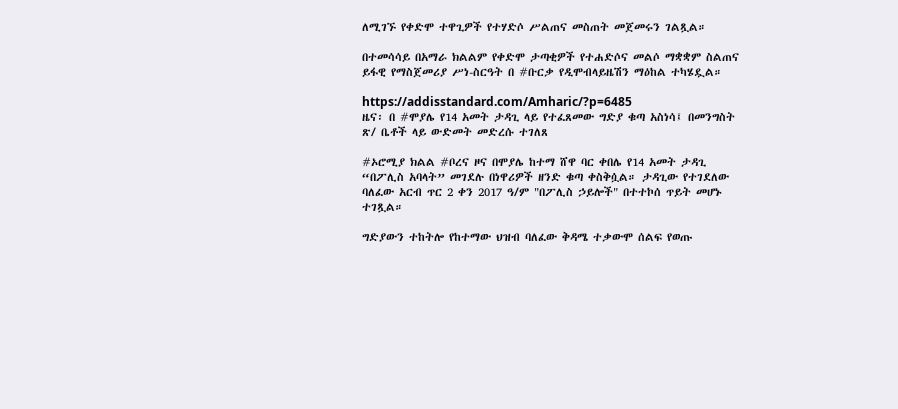ለሚገኙ የቀድሞ ተዋጊዎች የተሃድሶ ሥልጠና መስጠት መጀመሩን ገልጿል።

በተመሳሳይ በአማራ ክልልም የቀድሞ ታጣቂዎች የተሐድሶና መልሶ ማቋቋም ስልጠና ይፋዊ የማስጀመሪያ ሥነ-ስርዓት በ #ቡርቃ የዲሞብላይዜሽን ማዕከል ተካሄዷል።

https://addisstandard.com/Amharic/?p=6485
ዜና፡ በ #ሞያሌ የ14 አመት ታዳጊ ላይ የተፈጸመው ግድያ ቁጣ አስነሳ፤ በመንግስት ጽ/ ቤቶች ላይ ውድመት መድረሱ ተገለጸ

#ኦሮሚያ ክልል #ቦረና ዞና በሞያሌ ከተማ ሸዋ ባር ቀበሌ የ14 አመት ታዳጊ “በፖሊስ አባላት” መገደሉ በነዋሪዎች ዘንድ ቁጣ ቀስቅሷል። ታዳጊው የተገደለው ባለፈው አርብ ጥር 2 ቀን 2017 ዓ/ም "በፖሊስ ኃይሎች" በተተኮሰ ጥይት መሆኑ ተገጿል።

ግድያውን ተከትሎ የከተማው ህዝብ ባለፈው ቅዳሜ ተቃውሞ ሰልፍ የወጡ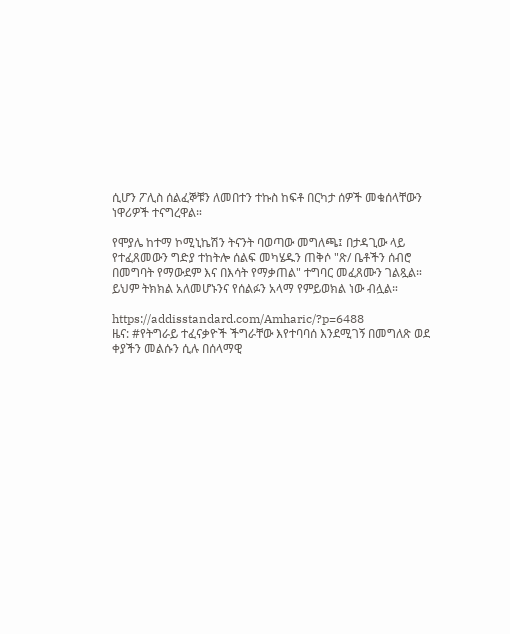ሲሆን ፖሊስ ሰልፈኞቹን ለመበተን ተኩስ ከፍቶ በርካታ ሰዎች መቁሰላቸውን ነዋሪዎች ተናግረዋል።

የሞያሌ ከተማ ኮሚኒኬሽን ትናንት ባወጣው መግለጫ፤ በታዳጊው ላይ የተፈጸመውን ግድያ ተከትሎ ሰልፍ መካሄዱን ጠቅሶ "ጽ/ ቤቶችን ሰብሮ በመግባት የማውደም እና በእሳት የማቃጠል" ተግባር መፈጸሙን ገልጿል። ይህም ትክክል አለመሆኑንና የሰልፉን አላማ የምይወክል ነው ብሏል።

https://addisstandard.com/Amharic/?p=6488
ዜና: #የትግራይ ተፈናቃዮች ችግራቸው እየተባባሰ እንደሚገኝ በመግለጽ ወደ ቀያችን መልሱን ሲሉ በሰላማዊ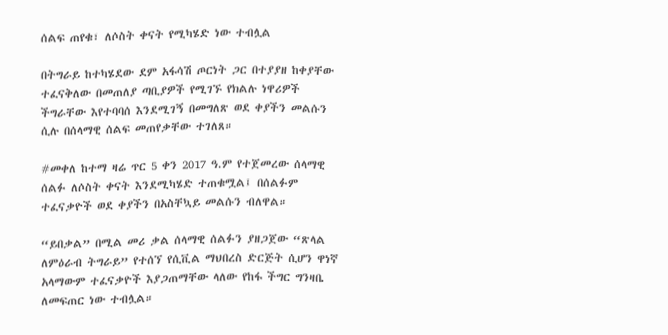ሰልፍ ጠየቁ፣ ለሶስት ቀናት የሚካሄድ ነው ተብሏል

በትግራይ ከተካሄደው ደም አፋሳሽ ጦርነት ጋር በተያያዘ ከቀያቸው ተፈናቅለው በመጠለያ ጣቢያዎች የሚገኙ የክልሉ ነዋሪዎች ችግራቸው እየተባባሰ እንደሚገኝ በመግለጽ ወደ ቀያችን መልሱን ሲሉ በሰላማዊ ሰልፍ መጠየቃቸው ተገለጸ።

#መቀለ ከተማ ዛሬ ጥር 5 ቀን 2017 ዓ.ም የተጀመረው ሰላማዊ ሰልፉ ለሶስት ቀናት እንደሚካሄድ ተጠቁሟል፤ በሰልፉም ተፈናቃዮች ወደ ቀያችን በአስቸኳይ መልሱን ብለዋል።

“ይበቃል” በሚል መሪ ቃል ሰላማዊ ሰልፉን ያዘጋጀው “ጽላል ለምዕራብ ትግራይ” የተሰኘ የሲቪል ማህበረስ ድርጅት ሲሆን ዋነኛ አላማውም ተፈናቃዮች እያጋጠማቸው ላለው የከፋ ችግር ግንዛቤ ለመፍጠር ነው ተብሏል።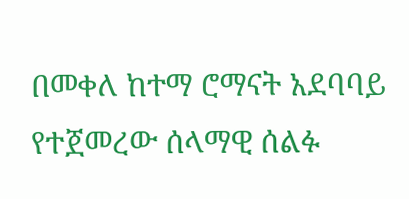በመቀለ ከተማ ሮማናት አደባባይ የተጀመረው ሰላማዊ ሰልፉ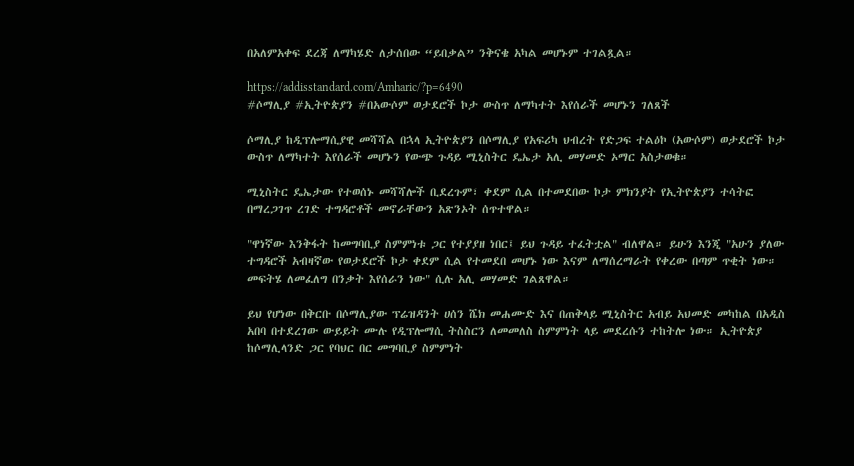በአለምአቀፍ ደረጃ ለማካሄድ ለታሰበው “ይበቃል” ንቅናቄ አካል መሆኑም ተገልጿል።

https://addisstandard.com/Amharic/?p=6490
#ሶማሊያ #ኢትዮጵያን #በአውሶም ወታደሮች ኮታ ውስጥ ለማካተት እየሰራች መሆኑን ገለጸች

ሶማሊያ ከዲፕሎማሲያዊ መሻሻል በኋላ ኢትዮጵያን በሶማሊያ የአፍሪካ ህብረት የድጋፍ ተልዕኮ (አውሶም) ወታደሮች ኮታ ውስጥ ለማካተት እየሰራች መሆኑን የውጭ ጉዳይ ሚኒስትር ዴኤታ አሊ መሃመድ ኦማር አስታወቁ።

ሚኒስትር ዴኤታው የተወሰኑ መሻሻሎች ቢደረጉም፣ ቀደም ሲል በተመደበው ኮታ ምክንያት የኢትዮጵያን ተሳትፎ በማረጋገጥ ረገድ ተግዳሮቶች መኖራቸውን አጽንኦት ሰጥተዋል።

"ዋነኛው እንቅፋት ከመግባቢያ ስምምነቱ ጋር የተያያዘ ነበር፤ ይህ ጉዳይ ተፈትቷል" ብለዋል። ይሁን እንጂ "አሁን ያለው ተግዳሮች አብዛኛው የወታደሮች ኮታ ቀደም ሲል የተመደበ መሆኑ ነው እናም ለማሰረማራት የቀረው በጣም ጥቂት ነው። መፍትሄ ለመፈለግ በንቃት እየሰራን ነው" ሲሉ አሊ መሃመድ ገልጸዋል።

ይህ የሆነው በቅርቡ በሶማሊያው ፕሬዝዳንት ሀሰን ሼክ መሐሙድ እና በጠቅላይ ሚኒስትር አብይ አህመድ መካከል በአዲስ አበባ በተደረገው ውይይት ሙሉ የዲፕሎማሲ ትስስርን ለመመለስ ስምምነት ላይ መደረሱን ተከትሎ ነው። ኢትዮጵያ ከሶማሊላንድ ጋር የባህር በር መግባቢያ ስምምነት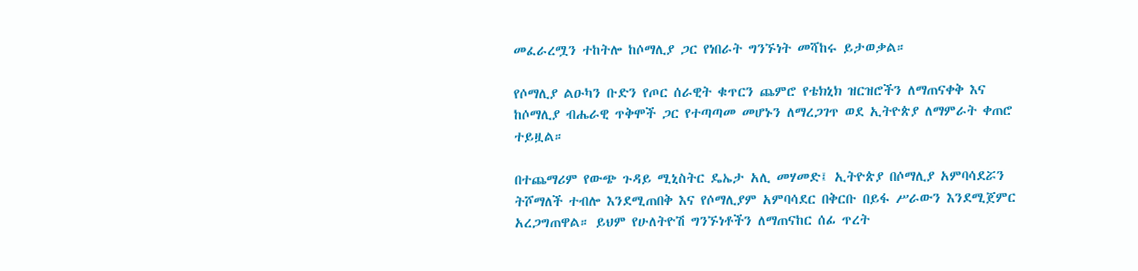መፈራረሟን ተከትሎ ከሶማሊያ ጋር የነበራት ግንኙነት መሻከሩ ይታወቃል።

የሶማሊያ ልዑካን ቡድን የጦር ሰራዊት ቁጥርን ጨምሮ የቴክኒክ ዝርዝሮችን ለማጠናቀቅ እና ከሶማሊያ ብሔራዊ ጥቅሞች ጋር የተጣጣመ መሆኑን ለማረጋገጥ ወደ ኢትዮጵያ ለማምራት ቀጠሮ ተይዟል።

በተጨማሪም የውጭ ጉዳይ ሚኒስትር ዴኤታ አሊ መሃመድ፤ ኢትዮጵያ በሶማሊያ አምባሳደሯን ትሾማለች ተብሎ እንደሚጠበቅ እና የሶማሊያም አምባሳደር በቅርቡ በይፋ ሥራውን እንደሚጀምር አረጋግጠዋል። ይህም የሁለትዮሽ ግንኙነቶችን ለማጠናከር ሰፊ ጥረት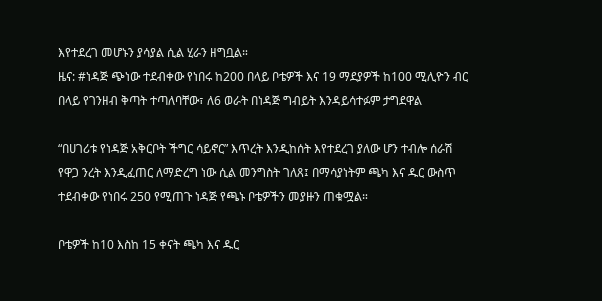እየተደረገ መሆኑን ያሳያል ሲል ሂራን ዘግቧል።
ዜና: #ነዳጅ ጭነው ተደብቀው የነበሩ ከ200 በላይ ቦቴዎች እና 19 ማደያዎች ከ100 ሚሊዮን ብር በላይ የገንዘብ ቅጣት ተጣለባቸው፣ ለ6 ወራት በነዳጅ ግብይት እንዳይሳተፉም ታግደዋል

“በሀገሪቱ የነዳጅ አቅርቦት ችግር ሳይኖር” እጥረት እንዲከሰት እየተደረገ ያለው ሆን ተብሎ ሰራሽ የዋጋ ንረት እንዲፈጠር ለማድረግ ነው ሲል መንግስት ገለጸ፤ በማሳያነትም ጫካ እና ዱር ውስጥ ተደብቀው የነበሩ 250 የሚጠጉ ነዳጅ የጫኑ ቦቴዎችን መያዙን ጠቁሟል።

ቦቴዎች ከ10 እስከ 15 ቀናት ጫካ እና ዱር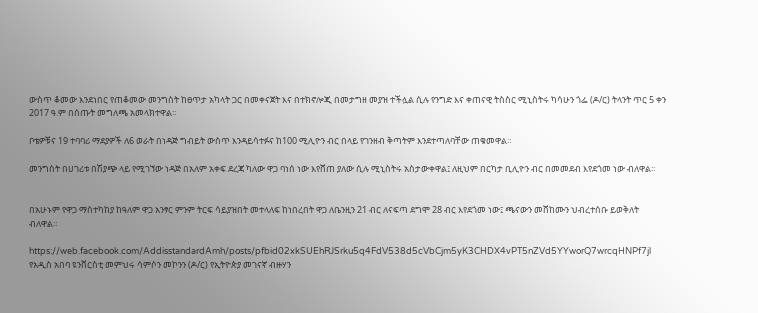ውስጥ ቆመው እንደነበር የጠቆመው መንግስት ከፀጥታ አካላት ጋር በመቀናጀት እና በተክኖሎጂ በመታግዘ መያዝ ተችሏል ሲሉ የንግድ እና ቀጠናዊ ትስስር ሚኒስትሩ ካሳሁን ጎፌ (ዶ/ር) ትላንት ጥር 5 ቀን 2017 ዓ.ም በሰጡት መግለጫ አመላክተዋል፡፡

ቦቴዎቹና 19 ተባባሪ ማደያዎች ለ6 ወራት በነዳጅ ግብይት ውስጥ እንዳይሳተፉና ከ100 ሚሊዮን ብር በላይ የገንዘብ ቅጣትም እንደተጣለባቸው ጠቁመዋል።

መንግስት በሀገሪቱ በሽያጭ ላይ የሚገኘው ነዳጅ በአለም አቀፍ ደረጃ ካለው ዋጋ ባነሰ ነው እየሸጠ ያለው ሲሉ ሚኒስትሩ አስታውቀዋል፤ ለዚህም በርካታ ቢሊዮን ብር በመመደብ እየደጎመ ነው ብለዋል።


በአሁኑም የዋጋ ማስተካከያ ከዓለም ዋጋ አንፃር ምንም ትርፍ ሳይያዝበት መተላለፍ ከነበረበት ዋጋ ለቤንዚን 21 ብር ለናፍጣ ደግሞ 28 ብር እየደጎመ ነው፤ ጫናውን መሸከሙን ህብረተሰቡ ይወቅለት ብለዋል።

https://web.facebook.com/AddisstandardAmh/posts/pfbid02xkSUEhRJSrku5q4FdV538d5cVbCjm5yK3CHDX4vPT5nZVd5YYworQ7wrcqHNPf7jl
የአዲስ አበባ ዩንቨርስቲ መምህሩ ሳምሶን መኮንን (ዶ/ር) የኢትዮጵያ መገናኛ ብዙሃን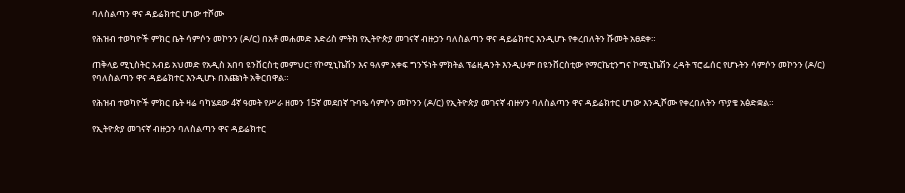ባለስልጣን ዋና ዳይሬክተር ሆነው ተሾሙ

የሕዝብ ተወካዮች ምክር ቤት ሳምሶን መኮንን (ዶ/ር) በአቶ መሐመድ እድሪስ ምትክ የኢትዮጵያ መገናኛ ብዙኃን ባለስልጣን ዋና ዳይሬክተር እንዲሆኑ የቀረበለትን ሹመት አፀደቀ።

ጠቅላይ ሚኒስትር አብይ አህመድ የአዲስ አበባ ዩንቨርስቲ መምህር፣ የኮሚኒኬሽን እና ዓለም አቀፍ ግንኙነት ምክትል ፕሬዚዳንት እንዲሁም በዩንቨርስቲው የማርኬቲንግና ኮሚኒኬሽን ረዳት ፕሮፌሰር የሆኑትን ሳምሶን መኮንን (ዶ/ር) የባለስልጣን ዋና ዳይሬክተር እንዲሆኑ በእጩነት አቅርበዋል።

የሕዝብ ተወካዮች ምክር ቤት ዛሬ ባካሄደው 4ኛ ዓመት የሥራ ዘመን 15ኛ መደበኛ ጉባዔ ሳምሶን መኮንን (ዶ/ር) የኢትዮጵያ መገናኛ ብዙሃን ባለስልጣን ዋና ዳይሬክተር ሆነው እንዲሾሙ የቀረበለትን ጥያቄ አፅድቋል።

የኢትዮጵያ መገናኛ ብዙኃን ባለስልጣን ዋና ዳይሬክተር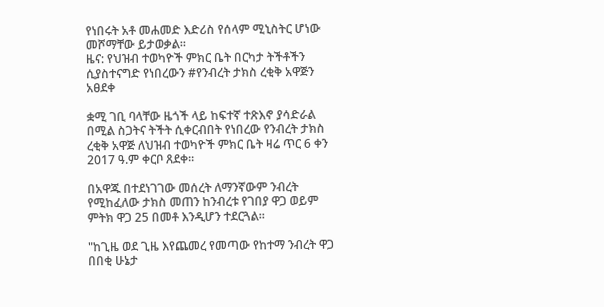የነበሩት አቶ መሐመድ እድሪስ የሰላም ሚኒስትር ሆነው መሾማቸው ይታወቃል።
ዜና: የህዝብ ተወካዮች ምክር ቤት በርካታ ትችቶችን ሲያስተናግድ የነበረውን #የንብረት ታክስ ረቂቅ አዋጅን አፀደቀ

ቋሚ ገቢ ባላቸው ዜጎች ላይ ከፍተኛ ተጽእኖ ያሳድራል በሚል ስጋትና ትችት ሲቀርብበት የነበረው የንብረት ታክስ ረቂቅ አዋጅ ለህዝብ ተወካዮች ምክር ቤት ዛሬ ጥር 6 ቀን 2017 ዓ.ም ቀርቦ ጸደቀ።

በአዋጁ በተደነገገው መሰረት ለማንኛውም ንብረት የሚከፈለው ታክስ መጠን ከንብረቱ የገበያ ዋጋ ወይም ምትክ ዋጋ 25 በመቶ እንዲሆን ተደርጓል።

"ከጊዜ ወደ ጊዜ እየጨመረ የመጣው የከተማ ንብረት ዋጋ በበቂ ሁኔታ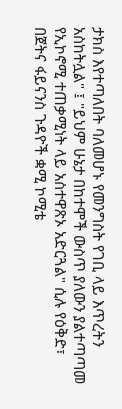ታክስ እየተጣለበት ባለመሆኑ የመንግስት የገቢ ላይ እጥረትን አስከትሏል" ፤ "ይህም ሁኔታ በከተሞች ውስጥ ያለውን ያልተጣጣመ የኢኮኖሚ ተጠቃሚነት ላይ አስተዋጽኦ አድርጓል" ሲሉ የዕቅድ፣ በጀትና ፋይናንስ ጉዳዮች ቋሚ ኮሚቴ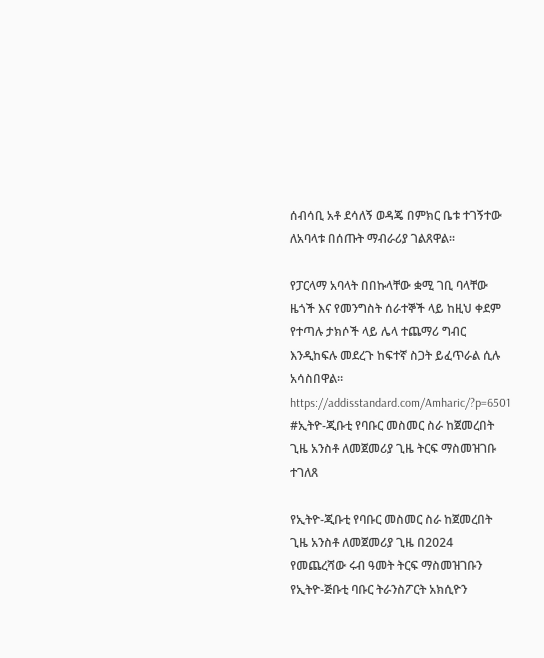ሰብሳቢ አቶ ደሳለኝ ወዳጄ በምክር ቤቱ ተገኝተው ለአባላቱ በሰጡት ማብራሪያ ገልጸዋል።

የፓርላማ አባላት በበኩላቸው ቋሚ ገቢ ባላቸው ዜጎች እና የመንግስት ሰራተኞች ላይ ከዚህ ቀደም የተጣሉ ታክሶች ላይ ሌላ ተጨማሪ ግብር እንዲከፍሉ መደረጉ ከፍተኛ ስጋት ይፈጥራል ሲሉ አሳስበዋል።
https://addisstandard.com/Amharic/?p=6501
#ኢትዮ-ጂቡቲ የባቡር መስመር ስራ ከጀመረበት ጊዜ አንስቶ ለመጀመሪያ ጊዜ ትርፍ ማስመዝገቡ ተገለጸ

የኢትዮ-ጂቡቲ የባቡር መስመር ስራ ከጀመረበት ጊዜ አንስቶ ለመጀመሪያ ጊዜ በ2024 የመጨረሻው ሩብ ዓመት ትርፍ ማስመዝገቡን የኢትዮ-ጅቡቲ ባቡር ትራንስፖርት አክሲዮን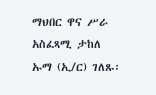ማህበር ዋና ሥራ አስፈጻሚ ታከለ ኡማ (ኢ/ር) ገለጹ፡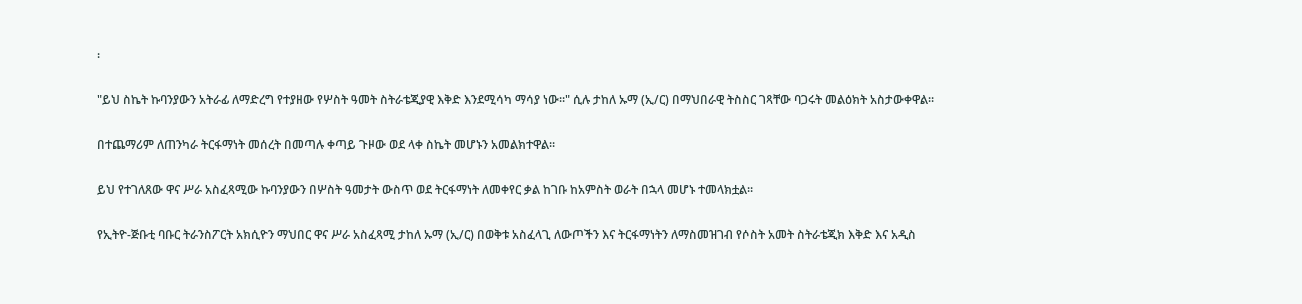፡

"ይህ ስኬት ኩባንያውን አትራፊ ለማድረግ የተያዘው የሦስት ዓመት ስትራቴጂያዊ እቅድ እንደሚሳካ ማሳያ ነው።" ሲሉ ታከለ ኡማ (ኢ/ር) በማህበራዊ ትስስር ገጻቸው ባጋሩት መልዕክት አስታውቀዋል።

በተጨማሪም ለጠንካራ ትርፋማነት መሰረት በመጣሉ ቀጣይ ጉዞው ወደ ላቀ ስኬት መሆኑን አመልክተዋል።

ይህ የተገለጸው ዋና ሥራ አስፈጻሚው ኩባንያውን በሦስት ዓመታት ውስጥ ወደ ትርፋማነት ለመቀየር ቃል ከገቡ ከአምስት ወራት በኋላ መሆኑ ተመላክቷል።

የኢትዮ-ጅቡቲ ባቡር ትራንስፖርት አክሲዮን ማህበር ዋና ሥራ አስፈጻሚ ታከለ ኡማ (ኢ/ር) በወቅቱ አስፈላጊ ለውጦችን እና ትርፋማነትን ለማስመዝገብ የሶስት አመት ስትራቴጂክ እቅድ እና አዲስ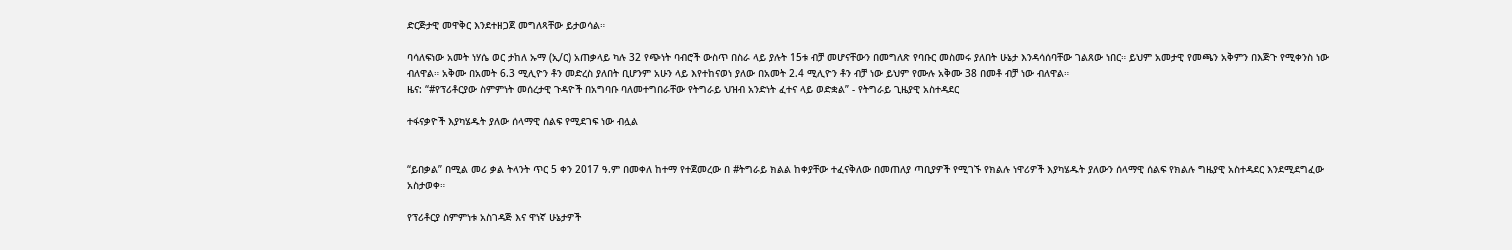ድርጅታዊ መዋቅር እንደተዘጋጀ መግለጻቸው ይታወሳል።

ባሳለፍነው አመት ነሃሴ ወር ታከለ ኡማ (ኢ/ር) አጠቃላይ ካሉ 32 የጭነት ባብሮች ውስጥ በስራ ላይ ያሉት 15ቱ ብቻ መሆናቸውን በመግለጽ የባቡር መስመሩ ያለበት ሁኔታ እንዳሳሰባቸው ገልጸው ነበር። ይህም አመታዊ የመጫን አቅምን በእጅጉ የሚቀንስ ነው ብለዋል። አቅሙ በአመት 6.3 ሚሊዮን ቶን መድረስ ያለበት ቢሆንም አሁን ላይ እየተከናወነ ያለው በአመት 2.4 ሚሊዮን ቶን ብቻ ነው ይህም የሙሉ አቅሙ 38 በመቶ ብቻ ነው ብለዋል።
ዜና: “#የፕሪቶርያው ስምምነት መሰረታዊ ጉዳዮች በአግባቡ ባለመተግበራቸው የትግራይ ህዝብ አንድነት ፈተና ላይ ወድቋል” - የትግራይ ጊዜያዊ አስተዳደር

ተፋናቃዮች እያካሄዱት ያለው ሰላማዊ ሰልፍ የሚደገፍ ነው ብሏል


“ይበቃል” በሚል መሪ ቃል ትላንት ጥር 5 ቀን 2017 ዓ.ም በመቀለ ከተማ የተጀመረው በ #ትግራይ ክልል ከቀያቸው ተፈናቅለው በመጠለያ ጣቢያዎች የሚገኙ የክልሉ ነዋሪዎች እያካሄዱት ያለውን ሰላማዊ ሰልፍ የክልሉ ግዜያዊ አስተዳደር እንደሚደግፈው አስታወቀ።

የፕሪቶርያ ስምምነቱ አስገዳጅ እና ዋነኛ ሁኔታዎች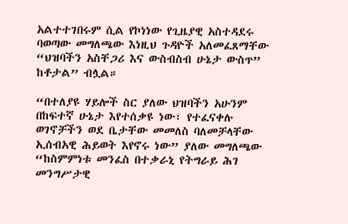አልተተገበሩም ሲል የኮነነው የጊዜያዊ አስተዳደሩ ባወጣው መግለጫው እነዚህ ጉዳዮች አለመፈጸማቸው “ህዝባችን አስቸጋሪ እና ውስብስብ ሁኔታ ውስጥ” ከቶታል” ብሏል።

“በተለያዩ ሃይሎች ስር ያለው ህዝባችን አሁንም በከፍተኛ ሁኔታ እየተሰቃዩ ነው፣ የተፈናቀሉ ወገኖቻችን ወደ ቤታቸው መመለስ ባለመቻላቸው ኢሰብአዊ ሕይወት እየኖሩ ነው” ያለው መግለጫው “ከስምምነቱ መንፈስ በተቃራኒ የትግራይ ሕገ መንግሥታዊ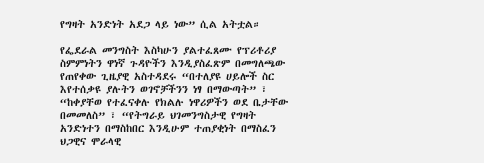የግዛት አንድነት አደጋ ላይ ነው” ሲል አትቷል።

የፌደራል መንግስት እስካሁን ያልተፈጸሙ የፕሪቶሪያ ስምምነትን ዋነኛ ጉዳዮችን እንዲያስፈጽም በመግለጫው የጠየቀው ጊዜያዊ አስተዳደሩ “በተለያዩ ሀይሎች ስር እየተሰቃዩ ያሉትን ወገኖቻችንን ነፃ በማውጣት” ፣ “ከቀያቸወ የተፈናቀሉ የክልሉ ነዋሪዎችን ወደ ቤታቸው በመመለስ” ፣ “የትግራይ ህገመንግስታዊ የግዛት አንድነተን በማስከበር እንዲሁም ተጠያቂነት በማስፈን ህጋዊና ሞራላዊ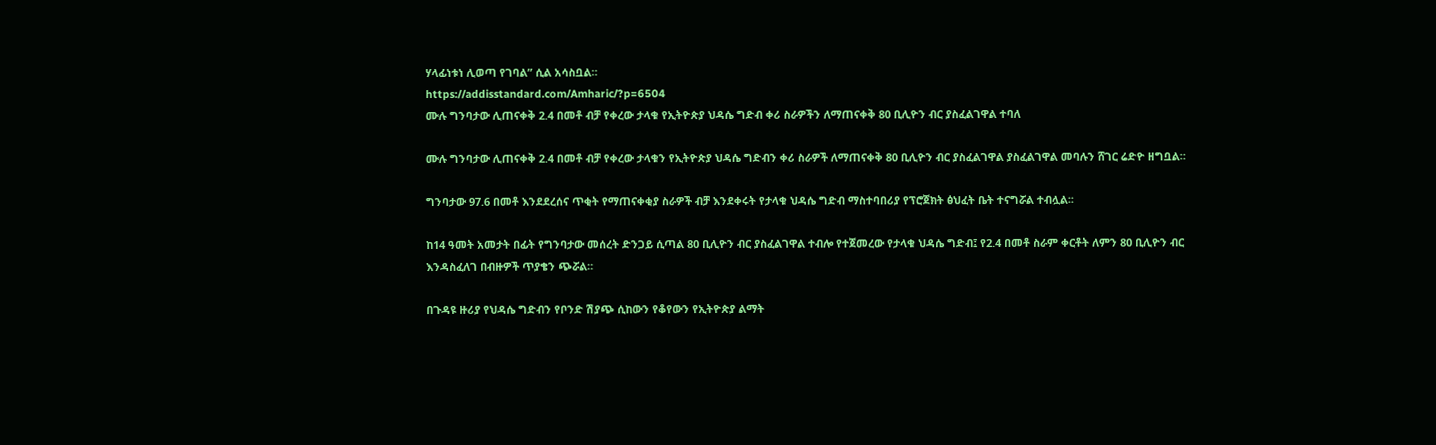ሃላፊነቱነ ሊወጣ የገባል” ሲል አሳስቧል።
https://addisstandard.com/Amharic/?p=6504
ሙሉ ግንባታው ሊጠናቀቅ 2.4 በመቶ ብቻ የቀረው ታላቁ የኢትዮጵያ ህዳሴ ግድብ ቀሪ ስራዎችን ለማጠናቀቅ 80 ቢሊዮን ብር ያስፈልገዋል ተባለ

ሙሉ ግንባታው ሊጠናቀቅ 2.4 በመቶ ብቻ የቀረው ታላቁን የኢትዮጵያ ህዳሴ ግድብን ቀሪ ስራዎች ለማጠናቀቅ 80 ቢሊዮን ብር ያስፈልገዋል ያስፈልገዋል መባሉን ሸገር ሬድዮ ዘግቧል።

ግንባታው 97.6 በመቶ እንደደረሰና ጥቂት የማጠናቀቂያ ስራዎች ብቻ እንደቀሩት የታላቁ ህዳሴ ግድብ ማስተባበሪያ የፕሮጀክት ፅህፈት ቤት ተናግሯል ተብሏል፡፡

ከ14 ዓመት አመታት በፊት የግንባታው መሰረት ድንጋይ ሲጣል 80 ቢሊዮን ብር ያስፈልገዋል ተብሎ የተጀመረው የታላቁ ህዳሴ ግድብ፤ የ2.4 በመቶ ስራም ቀርቶት ለምን 80 ቢሊዮን ብር እንዳስፈለገ በብዙዎች ጥያቄን ጭሯል።

በጉዳዩ ዙሪያ የህዳሴ ግድብን የቦንድ ሽያጭ ሲከውን የቆየውን የኢትዮጵያ ልማት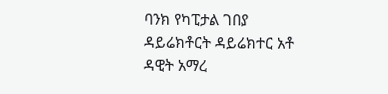ባንክ የካፒታል ገበያ ዳይሬክቶርት ዳይሬክተር አቶ ዳዊት አማረ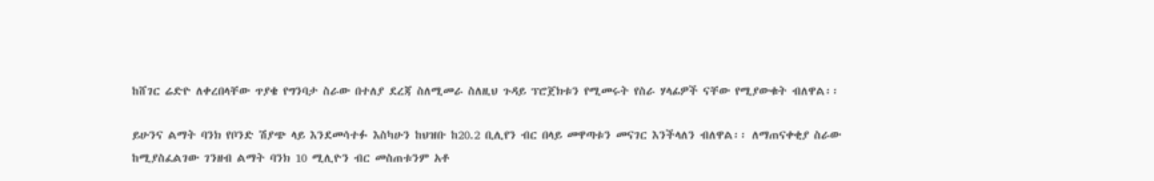ከሸገር ሬድዮ ለቀረበላቸው ጥያቄ የግንባታ ስራው በተለያ ደረጃ ስለሚመራ ስለዚህ ጉዳይ ፕሮጀክቱን የሚመሩት የስራ ሃላፊዎች ናቸው የሚያውቁት ብለዋል፡፡

ይሁንና ልማት ባንክ የቦንድ ሽያጭ ላይ እንደመሳተፉ እስካሁን ከህዝቡ ከ20.2 ቢሊየን ብር በላይ መዋጣቱን መናገር እንችላለን ብለዋል፡፡ ለማጠናቀቂያ ስራው ከሚያስፈልገው ገንዘብ ልማት ባንክ 10 ሚሊዮን ብር መስጠቱንም አቶ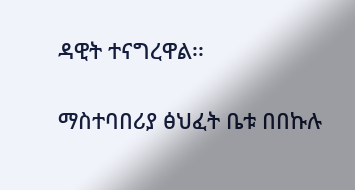ዳዊት ተናግረዋል፡፡

ማስተባበሪያ ፅህፈት ቤቱ በበኩሉ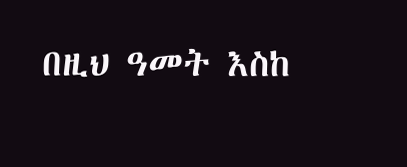በዚህ ዓመት እስከ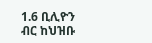1.6 ቢሊዮን ብር ከህዝቡ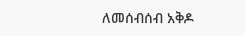ለመሰብሰብ አቅዶ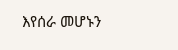እየሰራ መሆኑን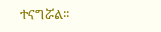ተናግሯል፡፡